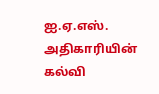ஐ.ஏ.எஸ். அதிகாரியின் கல்வி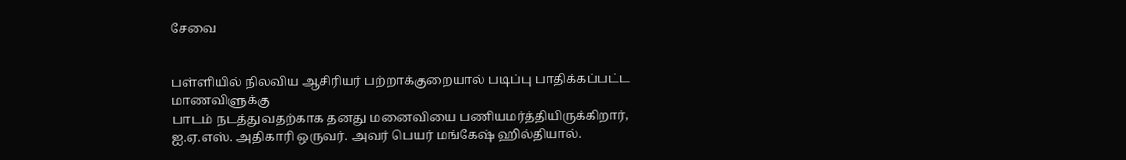சேவை


பள்ளியில் நிலவிய ஆசிரியர் பற்றாக்குறையால் படிப்பு பாதிக்கப்பட்ட மாணவிளுக்கு
பாடம் நடத்துவதற்காக தனது மனைவியை பணியமர்த்தியிருக்கிறார், ஐ.ஏ.எஸ். அதிகாரி ஒருவர். அவர் பெயர் மங்கேஷ் ஹில்தியால்.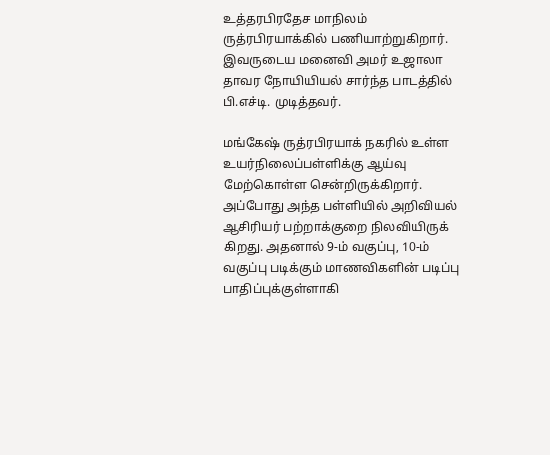உத்தரபிரதேச மாநிலம் ருத்ரபிரயாக்கில் பணியாற்றுகிறார். இவருடைய மனைவி அமர் உஜாலா தாவர நோயியியல் சார்ந்த பாடத்தில் பி.எச்டி. முடித்தவர்.

மங்கேஷ் ருத்ரபிரயாக் நகரில் உள்ள உயர்நிலைப்பள்ளிக்கு ஆய்வு மேற்கொள்ள சென்றிருக்கிறார். அப்போது அந்த பள்ளியில் அறிவியல் ஆசிரியர் பற்றாக்குறை நிலவியிருக் கிறது. அதனால் 9-ம் வகுப்பு, 10-ம் வகுப்பு படிக்கும் மாணவிகளின் படிப்பு பாதிப்புக்குள்ளாகி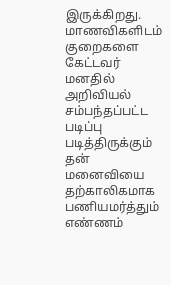இருக்கிறது. மாணவிகளிடம் குறைகளை கேட்டவர் மனதில் அறிவியல் சம்பந்தப்பட்ட படிப்பு படித்திருக்கும் தன் மனைவியை தற்காலிகமாக பணியமர்த்தும் எண்ணம்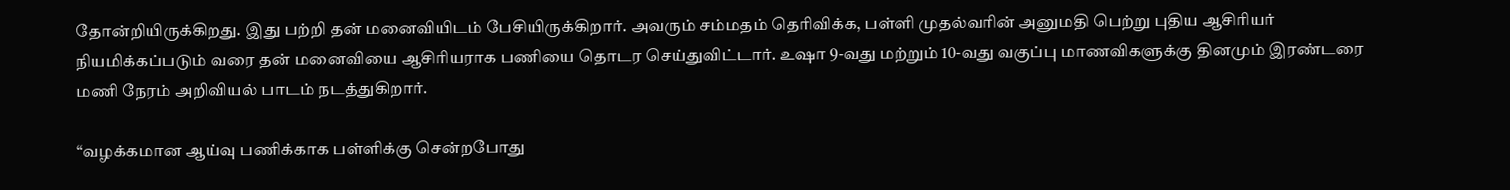தோன்றியிருக்கிறது. இது பற்றி தன் மனைவியிடம் பேசியிருக்கிறார். அவரும் சம்மதம் தெரிவிக்க, பள்ளி முதல்வரின் அனுமதி பெற்று புதிய ஆசிரியர் நியமிக்கப்படும் வரை தன் மனைவியை ஆசிரியராக பணியை தொடர செய்துவிட்டார். உஷா 9-வது மற்றும் 10-வது வகுப்பு மாணவிகளுக்கு தினமும் இரண்டரை மணி நேரம் அறிவியல் பாடம் நடத்துகிறார்.

“வழக்கமான ஆய்வு பணிக்காக பள்ளிக்கு சென்றபோது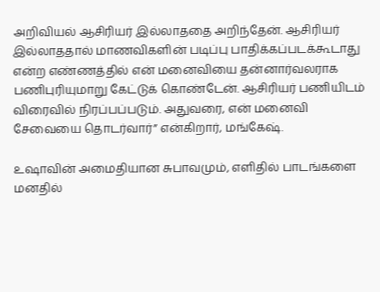அறிவியல் ஆசிரியர் இல்லாததை அறிந்தேன். ஆசிரியர் இல்லாததால் மாணவிகளின் படிப்பு பாதிக்கப்படக்கூடாது என்ற எண்ணத்தில் என் மனைவியை தன்னார்வலராக பணிபுரியுமாறு கேட்டுக் கொண்டேன். ஆசிரியர் பணியிடம் விரைவில் நிரப்பப்படும். அதுவரை, என் மனைவி சேவையை தொடர்வார்” என்கிறார், மங்கேஷ்.

உஷாவின் அமைதியான சுபாவமும், எளிதில் பாடங்களை மனதில்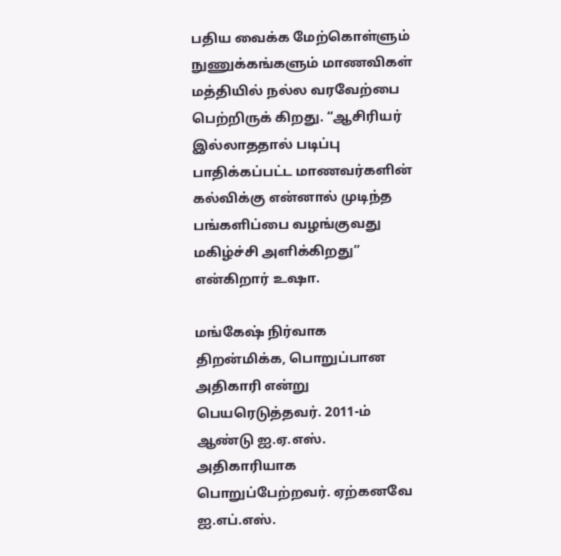பதிய வைக்க மேற்கொள்ளும் நுணுக்கங்களும் மாணவிகள் மத்தியில் நல்ல வரவேற்பை பெற்றிருக் கிறது. “ஆசிரியர் இல்லாததால் படிப்பு பாதிக்கப்பட்ட மாணவர்களின் கல்விக்கு என்னால் முடிந்த பங்களிப்பை வழங்குவது மகிழ்ச்சி அளிக்கிறது” என்கிறார் உஷா.

மங்கேஷ் நிர்வாக திறன்மிக்க, பொறுப்பான அதிகாரி என்று பெயரெடுத்தவர். 2011-ம் ஆண்டு ஐ.ஏ.எஸ். அதிகாரியாக பொறுப்பேற்றவர். ஏற்கனவே ஐ.எப்.எஸ்.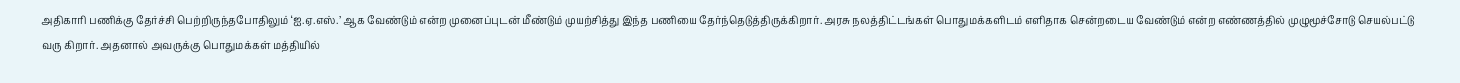அதிகாரி பணிக்கு தேர்ச்சி பெற்றிருந்தபோதிலும் ‘ஐ.ஏ.எஸ்.’ ஆக வேண்டும் என்ற முனைப்புடன் மீண்டும் முயற்சித்து இந்த பணியை தேர்ந்தெடுத்திருக்கிறார். அரசு நலத்திட்டங்கள் பொதுமக்களிடம் எளிதாக சென்றடைய வேண்டும் என்ற எண்ணத்தில் முழுமூச்சோடு செயல்பட்டு வரு கிறார். அதனால் அவருக்கு பொதுமக்கள் மத்தியில்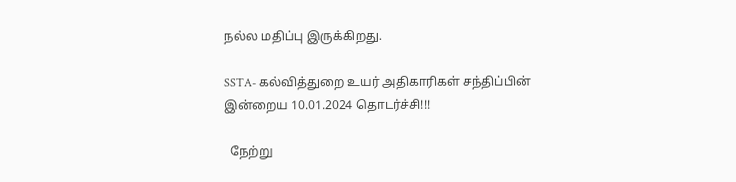நல்ல மதிப்பு இருக்கிறது.

SSTA- கல்வித்துறை உயர் அதிகாரிகள் சந்திப்பின் இன்றைய 10.01.2024 தொடர்ச்சி!!!

  நேற்று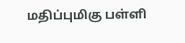மதிப்புமிகு பள்ளி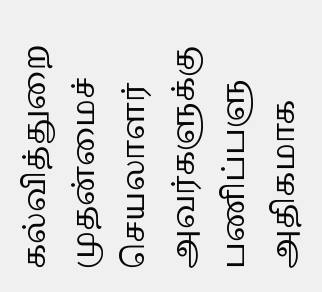கல்வித்துறை முதன்மைச் செயலாளர் அவர்களுக்கு பணிப்பளு அதிகமாக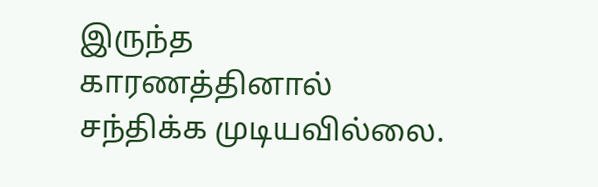இருந்த காரணத்தினால் சந்திக்க முடியவில்லை.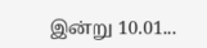இன்று 10.01...